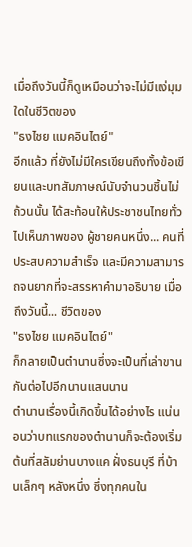เมื่อถึงวันนี้ก็ดูเหมือนว่าจะไม่มีแง่มุมใดในชีวิตของ
"ธงไชย แมคอินไตย์"
อีกแล้ว ที่ยังไม่มีใครเขียนถึงทั้งข้อเขียนและบทสัมภาษณ์นับจำนวนชิ้นไม่ถ้วนนั้น ได้สะท้อนให้ประชาชนไทยทั่วไปเห็นภาพของ ผู้ชายคนหนึ่ง... คนที่ประสบความสำเร็จ และมีความสามารถจนยากที่จะสรรหาคำมาอธิบาย เมื่อถึงวันนี้... ชีวิตของ
"ธงไชย แมคอินไตย์"
ก็กลายเป็นตำนานซึ่งจะเป็นที่เล่าขานกันต่อไปอีกนานแสนนาน
ตำนานเรื่องนี้เกิดขึ้นได้อย่างไร แน่นอนว่าบทแรกของตำนานก็จะต้องเริ่มต้นที่สลัมย่านบางแค ฝั่งธนบุรี ที่บ้านเล็กๆ หลังหนึ่ง ซึ่งทุกคนใน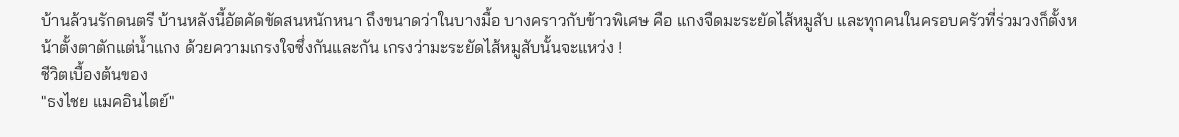บ้านล้วนรักดนตรี บ้านหลังนี้อัตคัดขัดสนหนักหนา ถึงขนาดว่าในบางมื้อ บางคราวกับข้าวพิเศษ คือ แกงจืดมะระยัดไส้หมูสับ และทุกคนในครอบครัวที่ร่วมวงก็ตั้งหน้าตั้งตาตักแต่น้ำแกง ด้วยความเกรงใจซึ่งกันและกัน เกรงว่ามะระยัดไส้หมูสับนั้นจะแหว่ง !
ชีวิตเบื้องต้นของ
"ธงไชย แมคอินไตย์"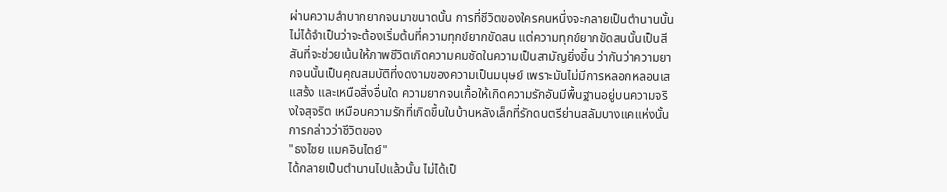ผ่านความลำบากยากจนมาขนาดนั้น การที่ชีวิตของใครคนหนึ่งจะกลายเป็นตำนานนั้นไม่ได้จำเป็นว่าจะต้องเริ่มต้นที่ความทุกข์ยากขัดสน แต่ความทุกข์ยากขัดสนนั้นเป็นสีสันที่จะช่วยเน้นให้ภาพชีวิตเกิดความคมชัดในความเป็นสามัญยิ่งขึ้น ว่ากันว่าความยากจนนั้นเป็นคุณสมบัติที่งดงามของความเป็นมนุษย์ เพราะมันไม่มีการหลอกหลอนเสแสร้ง และเหนือสิ่งอื่นใด ความยากจนเกื้อให้เกิดความรักอันมีพื้นฐานอยู่บนความจริงใจสุจริต เหมือนความรักที่เกิดขึ้นในบ้านหลังเล็กที่รักดนตรีย่านสลัมบางแคแห่งนั้น
การกล่าวว่าชีวิตของ
"ธงไชย แมคอินไตย์"
ได้กลายเป็นตำนานไปแล้วนั้น ไม่ได้เป็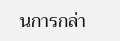นการกล่า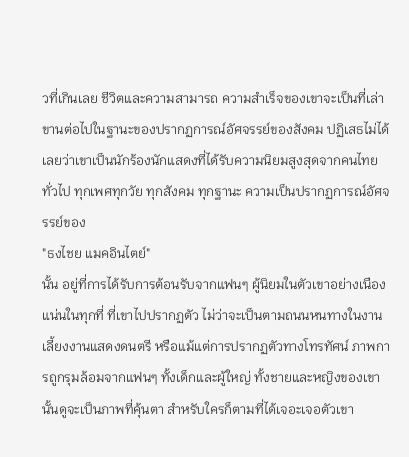วที่เกินเลย ชีวิตและความสามารถ ความสำเร็จของเขาจะเป็นที่เล่าขานต่อไปในฐานะของปรากฏการณ์อัศจรรย์ของสังคม ปฏิเสธไม่ได้เลยว่าเขาเป็นนักร้องนักแสดงที่ได้รับความนิยมสูงสุดจากคนไทยทั่วไป ทุกเพศทุกวัย ทุกสังคม ทุกฐานะ ความเป็นปรากฏการณ์อัศจรรย์ของ
"ธงไชย แมคอินไตย์"
นั้น อยู่ที่การได้รับการต้อนรับจากแฟนๆ ผู้นิยมในตัวเขาอย่างเนืองแน่นในทุกที่ ที่เขาไปปรากฏตัว ไม่ว่าจะเป็นตามถนนหนทางในงานเลี้ยงงานแสดงดนตรี หรือแม้แต่การปรากฏตัวทางโทรทัศน์ ภาพการถูกรุมล้อมจากแฟนๆ ทั้งเด็กและผู้ใหญ่ ทั้งชายและหญิงของเขานั้นดูจะเป็นภาพที่คุ้นตา สำหรับใครก็ตามที่ได้เจอะเจอตัวเขา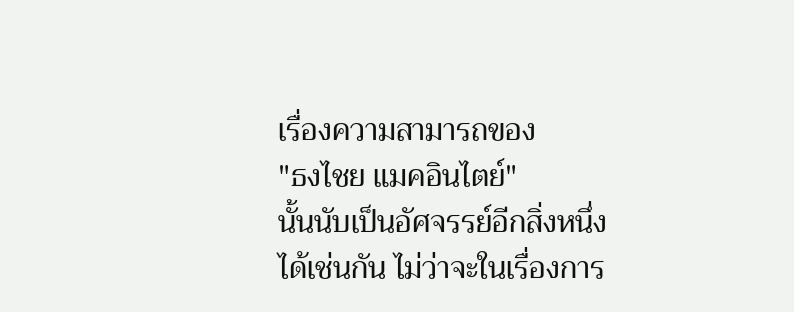เรื่องความสามารถของ
"ธงไชย แมคอินไตย์"
นั้นนับเป็นอัศจรรย์อีกสิ่งหนึ่งได้เช่นกัน ไม่ว่าจะในเรื่องการ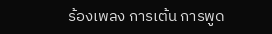ร้องเพลง การเต้น การพูด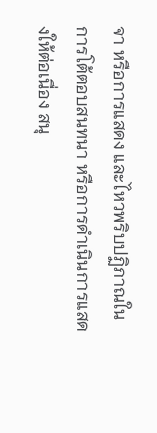จา หรือการแสดง และไหวพริบปฏิภาณในการโต้ตอบสนทนา หรือการดำเนินการแสดงให้ต่อเนื่อง สนุ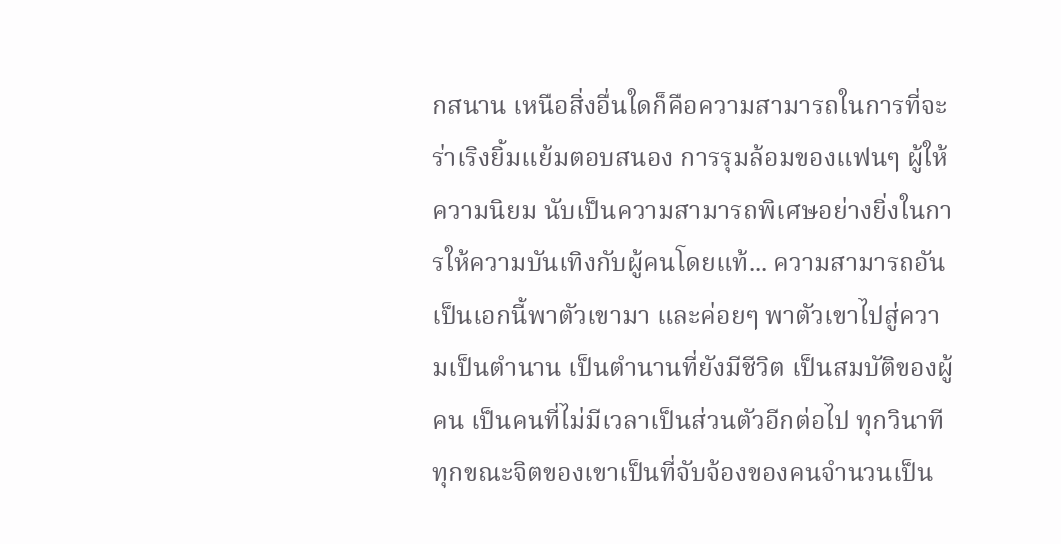กสนาน เหนือสิ่งอื่นใดก็คือความสามารถในการที่จะร่าเริงยิ้มแย้มตอบสนอง การรุมล้อมของแฟนๆ ผู้ให้ความนิยม นับเป็นความสามารถพิเศษอย่างยิ่งในการให้ความบันเทิงกับผู้คนโดยแท้... ความสามารถอันเป็นเอกนี้พาตัวเขามา และค่อยๆ พาตัวเขาไปสู่ความเป็นตำนาน เป็นตำนานที่ยังมีชีวิต เป็นสมบัติของผู้คน เป็นคนที่ไม่มีเวลาเป็นส่วนตัวอีกต่อไป ทุกวินาทีทุกขณะจิตของเขาเป็นที่จับจ้องของคนจำนวนเป็น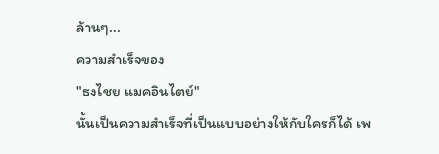ล้านๆ...
ความสำเร็จของ
"ธงไชย แมคอินไตย์"
นั้นเป็นความสำเร็จที่เป็นแบบอย่างให้กับใครก็ได้ เพ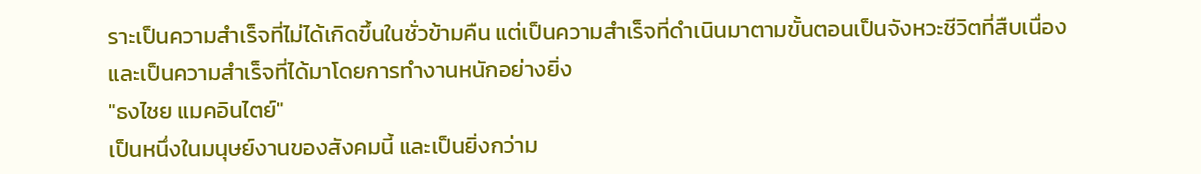ราะเป็นความสำเร็จที่ไม่ได้เกิดขึ้นในชั่วข้ามคืน แต่เป็นความสำเร็จที่ดำเนินมาตามขั้นตอนเป็นจังหวะชีวิตที่สืบเนื่อง และเป็นความสำเร็จที่ได้มาโดยการทำงานหนักอย่างยิ่ง
"ธงไชย แมคอินไตย์"
เป็นหนึ่งในมนุษย์งานของสังคมนี้ และเป็นยิ่งกว่าม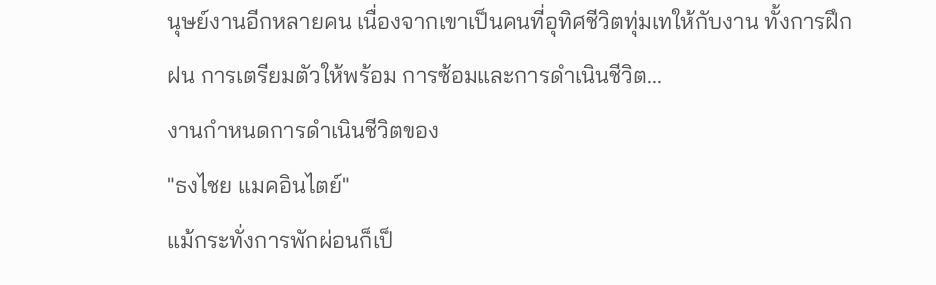นุษย์งานอีกหลายคน เนื่องจากเขาเป็นคนที่อุทิศชีวิตทุ่มเทให้กับงาน ทั้งการฝึกฝน การเตรียมตัวให้พร้อม การซ้อมและการดำเนินชีวิต...
งานกำหนดการดำเนินชีวิตของ
"ธงไชย แมคอินไตย์"
แม้กระทั่งการพักผ่อนก็เป็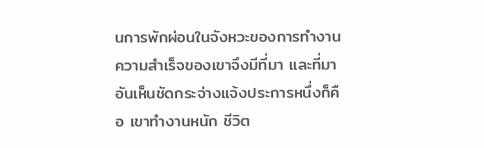นการพักผ่อนในจังหวะของการทำงาน ความสำเร็จของเขาจึงมีที่มา และที่มาอันเห็นชัดกระจ่างแจ้งประการหนึ่งก็คือ เขาทำงานหนัก ชีวิต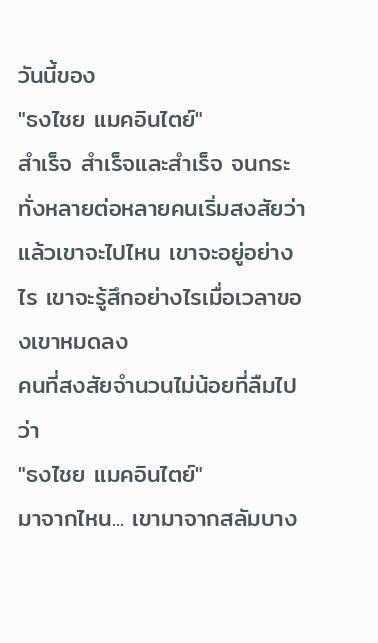วันนี้ของ
"ธงไชย แมคอินไตย์"
สำเร็จ สำเร็จและสำเร็จ จนกระทั่งหลายต่อหลายคนเริ่มสงสัยว่า แล้วเขาจะไปไหน เขาจะอยู่อย่างไร เขาจะรู้สึกอย่างไรเมื่อเวลาของเขาหมดลง
คนที่สงสัยจำนวนไม่น้อยที่ลืมไปว่า
"ธงไชย แมคอินไตย์"
มาจากไหน... เขามาจากสลัมบาง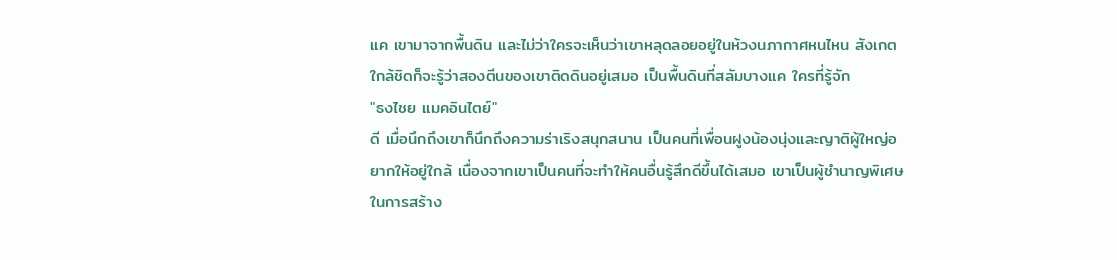แค เขามาจากพื้นดิน และไม่ว่าใครจะเห็นว่าเขาหลุดลอยอยู่ในห้วงนภากาศหนไหน สังเกตใกล้ชิดก็จะรู้ว่าสองตีนของเขาติดดินอยู่เสมอ เป็นพื้นดินที่สลัมบางแค ใครที่รู้จัก
"ธงไชย แมคอินไตย์"
ดี เมื่อนึกถึงเขาก็นึกถึงความร่าเริงสนุกสนาน เป็นคนที่เพื่อนฝูงน้องนุ่งและญาติผู้ใหญ่อยากให้อยู่ใกล้ เนื่องจากเขาเป็นคนที่จะทำให้คนอื่นรู้สึกดีขึ้นได้เสมอ เขาเป็นผู้ชำนาญพิเศษในการสร้าง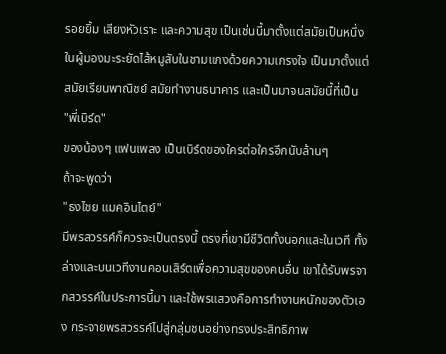รอยยิ้ม เสียงหัวเราะ และความสุข เป็นเช่นนี้มาตั้งแต่สมัยเป็นหนึ่งในผู้มองมะระยัดไส้หมูสับในชามแกงด้วยความเกรงใจ เป็นมาตั้งแต่สมัยเรียนพาณิชย์ สมัยทำงานธนาคาร และเป็นมาจนสมัยนี้ที่เป็น
"พี่เบิร์ด"
ของน้องๆ แฟนเพลง เป็นเบิร์ดของใครต่อใครอีกนับล้านๆ
ถ้าจะพูดว่า
"ธงไชย แมคอินไตย์"
มีพรสวรรค์ก็ควรจะเป็นตรงนี้ ตรงที่เขามีชีวิตทั้งนอกและในเวที ทั้งล่างและบนเวทีงานคอนเสิร์ตเพื่อความสุขของคนอื่น เขาได้รับพรจากสวรรค์ในประการนี้มา และใช้พรแสวงคือการทำงานหนักของตัวเอง กระจายพรสวรรค์ไปสู่กลุ่มชนอย่างทรงประสิทธิภาพ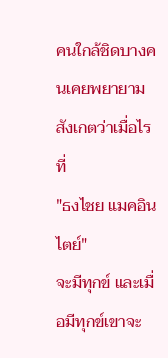คนใกล้ชิดบางคนเคยพยายามสังเกตว่าเมื่อไรที่
"ธงไชย แมคอินไตย์"
จะมีทุกข์ และเมื่อมีทุกข์เขาจะ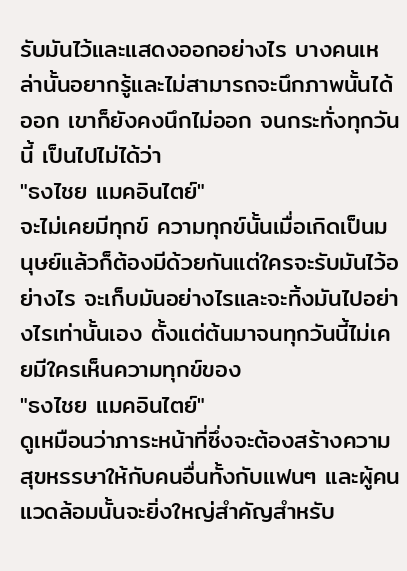รับมันไว้และแสดงออกอย่างไร บางคนเหล่านั้นอยากรู้และไม่สามารถจะนึกภาพนั้นได้ออก เขาก็ยังคงนึกไม่ออก จนกระทั่งทุกวันนี้ เป็นไปไม่ได้ว่า
"ธงไชย แมคอินไตย์"
จะไม่เคยมีทุกข์ ความทุกข์นั้นเมื่อเกิดเป็นมนุษย์แล้วก็ต้องมีด้วยกันแต่ใครจะรับมันไว้อย่างไร จะเก็บมันอย่างไรและจะทิ้งมันไปอย่างไรเท่านั้นเอง ตั้งแต่ต้นมาจนทุกวันนี้ไม่เคยมีใครเห็นความทุกข์ของ
"ธงไชย แมคอินไตย์"
ดูเหมือนว่าภาระหน้าที่ซึ่งจะต้องสร้างความสุขหรรษาให้กับคนอื่นทั้งกับแฟนๆ และผู้คนแวดล้อมนั้นจะยิ่งใหญ่สำคัญสำหรับ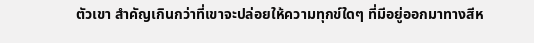ตัวเขา สำคัญเกินกว่าที่เขาจะปล่อยให้ความทุกข์ใดๆ ที่มีอยู่ออกมาทางสีห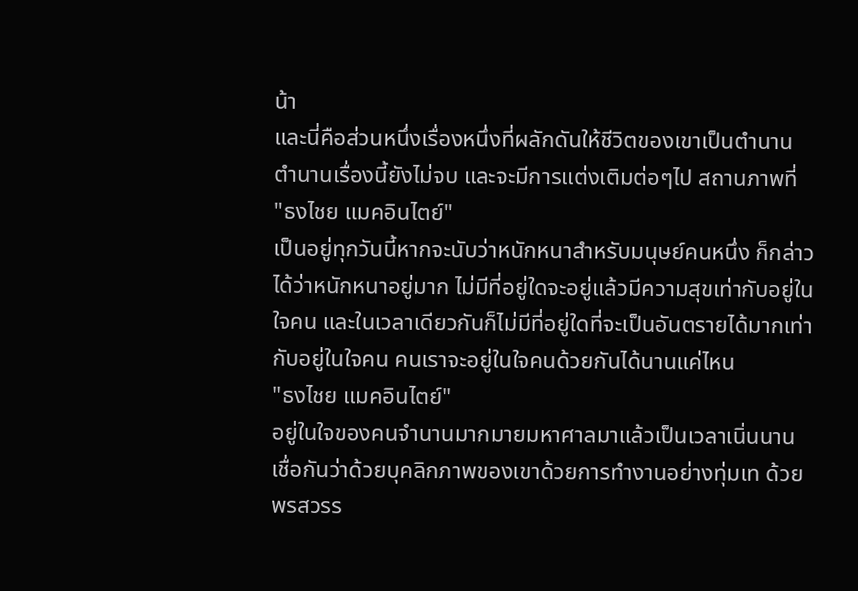น้า
และนี่คือส่วนหนึ่งเรื่องหนึ่งที่ผลักดันให้ชีวิตของเขาเป็นตำนาน ตำนานเรื่องนี้ยังไม่จบ และจะมีการแต่งเติมต่อๆไป สถานภาพที่
"ธงไชย แมคอินไตย์"
เป็นอยู่ทุกวันนี้หากจะนับว่าหนักหนาสำหรับมนุษย์คนหนึ่ง ก็กล่าวได้ว่าหนักหนาอยู่มาก ไม่มีที่อยู่ใดจะอยู่แล้วมีความสุขเท่ากับอยู่ในใจคน และในเวลาเดียวกันก็ไม่มีที่อยู่ใดที่จะเป็นอันตรายได้มากเท่ากับอยู่ในใจคน คนเราจะอยู่ในใจคนด้วยกันได้นานแค่ไหน
"ธงไชย แมคอินไตย์"
อยู่ในใจของคนจำนานมากมายมหาศาลมาแล้วเป็นเวลาเนิ่นนาน เชื่อกันว่าด้วยบุคลิกภาพของเขาด้วยการทำงานอย่างทุ่มเท ด้วยพรสวรร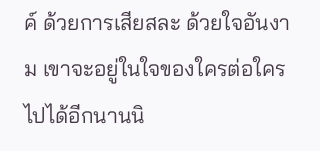ค์ ด้วยการเสียสละ ด้วยใจอันงาม เขาจะอยู่ในใจของใครต่อใครไปได้อีกนานนิ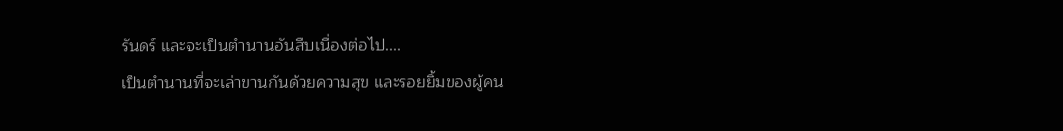รันดร์ และจะเป็นตำนานอันสืบเนื่องต่อไป....
เป็นตำนานที่จะเล่าขานกันด้วยความสุข และรอยยิ้มของผู้คน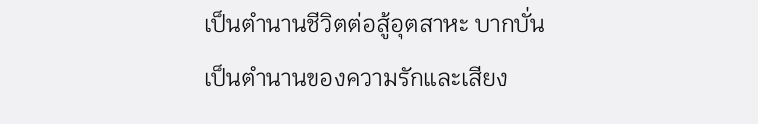เป็นตำนานชีวิตต่อสู้อุตสาหะ บากบั่น
เป็นตำนานของความรักและเสียง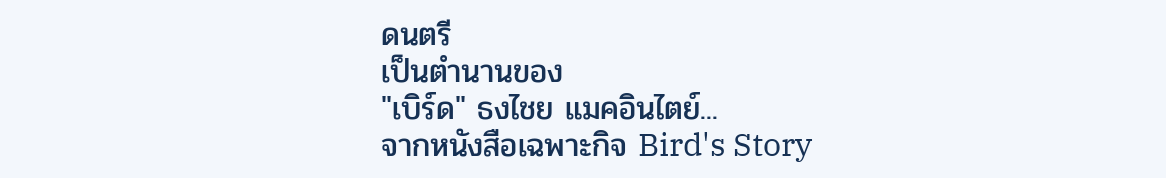ดนตรี
เป็นตำนานของ
"เบิร์ด" ธงไชย แมคอินไตย์...
จากหนังสือเฉพาะกิจ Bird's Story